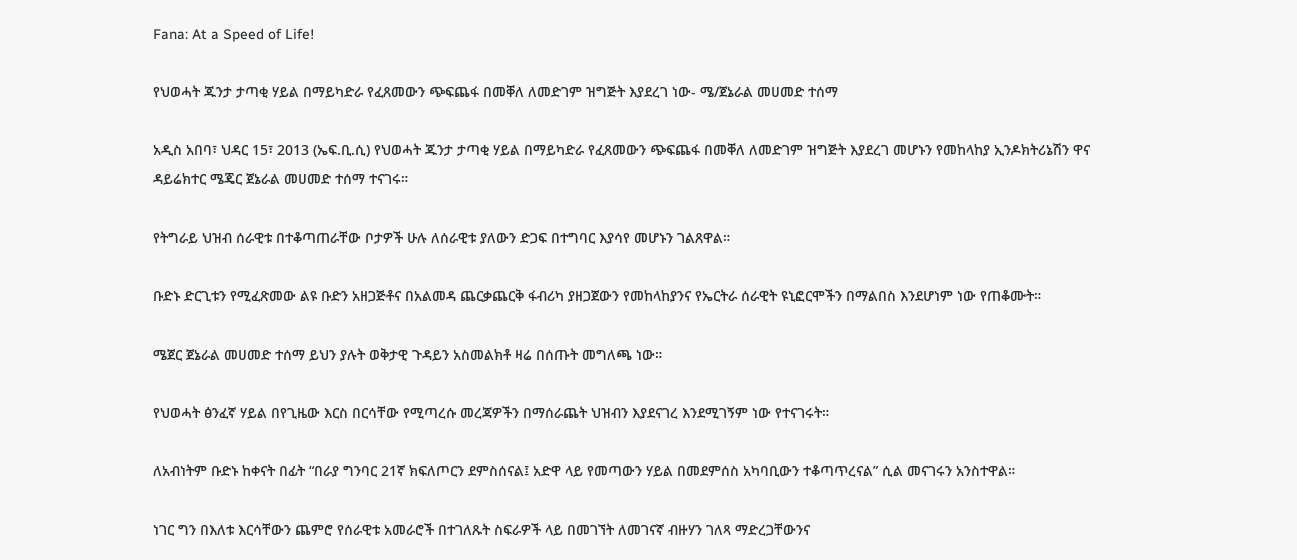Fana: At a Speed of Life!

የህወሓት ጁንታ ታጣቂ ሃይል በማይካድራ የፈጸመውን ጭፍጨፋ በመቐለ ለመድገም ዝግጅት እያደረገ ነው- ሜ/ጀኔራል መሀመድ ተሰማ

አዲስ አበባ፣ ህዳር 15፣ 2013 (ኤፍ.ቢ.ሲ) የህወሓት ጁንታ ታጣቂ ሃይል በማይካድራ የፈጸመውን ጭፍጨፋ በመቐለ ለመድገም ዝግጅት እያደረገ መሆኑን የመከላከያ ኢንዶክትሪኔሽን ዋና ዳይሬክተር ሜጄር ጀኔራል መሀመድ ተሰማ ተናገሩ።

የትግራይ ህዝብ ሰራዊቱ በተቆጣጠራቸው ቦታዎች ሁሉ ለሰራዊቱ ያለውን ድጋፍ በተግባር እያሳየ መሆኑን ገልጸዋል።

ቡድኑ ድርጊቱን የሚፈጽመው ልዩ ቡድን አዘጋጅቶና በአልመዳ ጨርቃጨርቅ ፋብሪካ ያዘጋጀውን የመከላከያንና የኤርትራ ሰራዊት ዩኒፎርሞችን በማልበስ እንደሆነም ነው የጠቆሙት።

ሜጀር ጀኔራል መሀመድ ተሰማ ይህን ያሉት ወቅታዊ ጉዳይን አስመልክቶ ዛሬ በሰጡት መግለጫ ነው።

የህወሓት ፅንፈኛ ሃይል በየጊዜው እርስ በርሳቸው የሚጣረሱ መረጃዎችን በማሰራጨት ህዝብን እያደናገረ እንደሚገኝም ነው የተናገሩት።

ለአብነትም ቡድኑ ከቀናት በፊት “በራያ ግንባር 21ኛ ክፍለጦርን ደምስሰናል፤ አድዋ ላይ የመጣውን ሃይል በመደምሰስ አካባቢውን ተቆጣጥረናል” ሲል መናገሩን አንስተዋል።

ነገር ግን በእለቱ እርሳቸውን ጨምሮ የሰራዊቱ አመራሮች በተገለጹት ስፍራዎች ላይ በመገኘት ለመገናኛ ብዙሃን ገለጻ ማድረጋቸውንና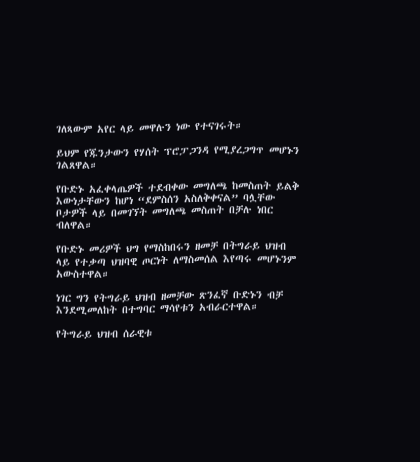ገለጻውም አየር ላይ መዋሉን ነው የተናገሩት።

ይህም የጁንታውን የሃሰት ፕሮፓጋንዳ የሚያረጋግጥ መሆኑን ገልጸዋል።

የቡድኑ አፈቀላጤዎች ተደብቀው መግለጫ ከመስጠት ይልቅ እውነታቸውን ከሆነ “ደምስሰን አስለቅቀናል” ባሏቸው ቦታዎች ላይ በመገኘት መግለጫ መስጠት በቻሉ ነበር ብለዋል።

የቡድኑ መሪዎች ህግ የማስከበሩን ዘመቻ በትግራይ ህዝብ ላይ የተቃጣ ህዝባዊ ጦርነት ለማስመሰል እየጣሩ መሆኑንም አውስተዋል።

ነገር ግን የትግራይ ህዝብ ዘመቻው ጽንፈኛ ቡድኑን ብቻ እንደሚመለከት በተግባር ማሳየቱን አብራርተዋል።

የትግራይ ህዝብ ሰራዊቱ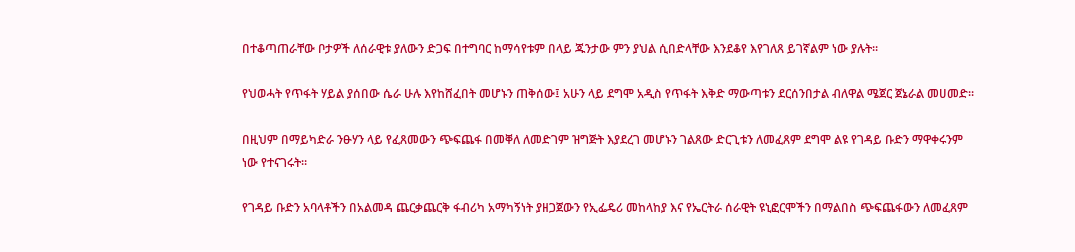በተቆጣጠራቸው ቦታዎች ለሰራዊቱ ያለውን ድጋፍ በተግባር ከማሳየቱም በላይ ጁንታው ምን ያህል ሲበድላቸው እንደቆየ እየገለጸ ይገኛልም ነው ያሉት።

የህወሓት የጥፋት ሃይል ያሰበው ሴራ ሁሉ እየከሸፈበት መሆኑን ጠቅሰው፤ አሁን ላይ ደግሞ አዲስ የጥፋት እቅድ ማውጣቱን ደርሰንበታል ብለዋል ሜጀር ጀኔራል መሀመድ።

በዚህም በማይካድራ ንፁሃን ላይ የፈጸመውን ጭፍጨፋ በመቐለ ለመድገም ዝግጅት እያደረገ መሆኑን ገልጸው ድርጊቱን ለመፈጸም ደግሞ ልዩ የገዳይ ቡድን ማዋቀሩንም ነው የተናገሩት።

የገዳይ ቡድን አባላቶችን በአልመዳ ጨርቃጨርቅ ፋብሪካ አማካኝነት ያዘጋጀውን የኢፌዴሪ መከላከያ እና የኤርትራ ሰራዊት ዩኒፎርሞችን በማልበስ ጭፍጨፋውን ለመፈጸም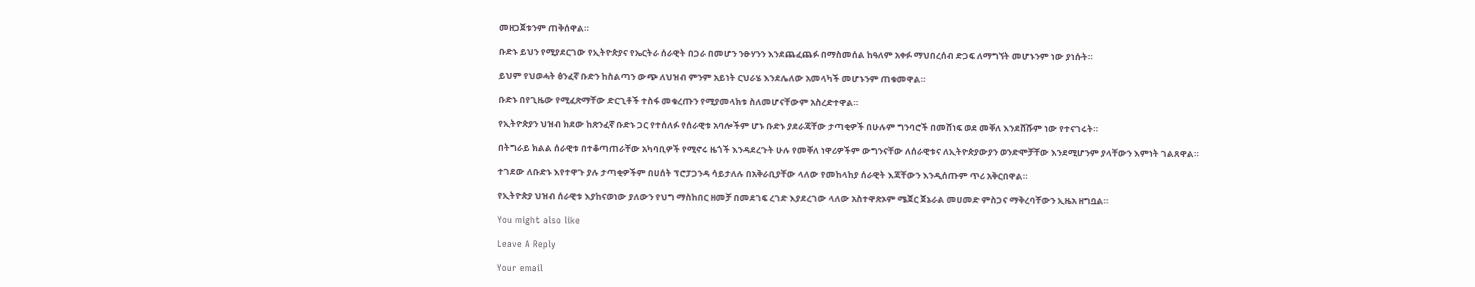መዘጋጀቱንም ጠቅሰዋል።

ቡድኑ ይህን የሚያደርገው የኢትዮጵያና የኤርትራ ሰራዊት በጋራ በመሆን ንፁሃንን እንደጨፈጨፉ በማስመሰል ከዓለም አቀፉ ማህበረሰብ ድጋፍ ለማግኘት መሆኑንም ነው ያነሱት።

ይህም የህወሓት ፅንፈኛ ቡድን ከስልጣን ውጭ ለህዝብ ምንም አይነት ርህራሄ እንደሌለው አመላካች መሆኑንም ጠቁመዋል።

ቡድኑ በየጊዜው የሚፈጽማቸው ድርጊቶች ተስፋ መቁረጡን የሚያመላክቱ ስለመሆናቸውም አስረድተዋል።

የኢትዮጵያን ህዝብ ክደው ከጽንፈኛ ቡድኑ ጋር የተሰለፉ የሰራዊቱ አባሎችም ሆኑ ቡድኑ ያደራጃቸው ታጣቂዎች በሁሉም ግንባሮች በመሸነፍ ወደ መቐለ እንደሸሹም ነው የተናገሩት።

በትግራይ ክልል ሰራዊቱ በተቆጣጠራቸው አካባቢዎች የሚኖሩ ዜጎች እንዳደረጉት ሁሉ የመቐለ ነዋሪዎችም ውግንናቸው ለሰራዊቱና ለኢትዮጵያውያን ወንድሞቻቸው እንደሚሆንም ያላቸውን እምነት ገልጸዋል።

ተገደው ለቡድኑ እየተዋጉ ያሉ ታጣቂዎችም በሀሰት ፕሮፓጋንዳ ሳይታለሉ በአቅራቢያቸው ላለው የመከላከያ ሰራዊት እጃቸውን እንዲሰጡም ጥሪ አቅርበዋል።

የኢትዮጵያ ህዝብ ሰራዊቱ እያከናወነው ያለውን የህግ ማስከበር ዘመቻ በመደገፍ ረገድ እያደረገው ላለው አስተዋጽኦም ሜጀር ጀኔራል መሀመድ ምስጋና ማቅረባቸውን ኢዜአ ዘግቧል።

You might also like

Leave A Reply

Your email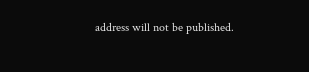address will not be published.